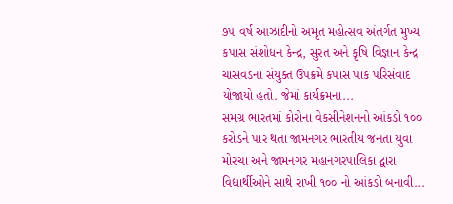૭૫ વર્ષ આઝાદીનો અમૃત મહોત્સવ અંતર્ગત મુખ્ય કપાસ સંશોધન કેન્દ્ર, સુરત અને કૃષિ વિજ્ઞાન કેન્દ્ર ચાસવડના સંયુક્ત ઉપક્રમે કપાસ પાક પરિસંવાદ યોજાયો હતો. જેમાં કાર્યક્રમના...
સમગ્ર ભારતમાં કોરોના વેકસીનેશનનો આંકડો ૧૦૦ કરોડને પાર થતા જામનગર ભારતીય જનતા યુવા મોરચા અને જામનગર મહાનગરપાલિકા દ્વારા વિદ્યાર્થીઓને સાથે રાખી ૧૦૦ નો આંકડો બનાવી...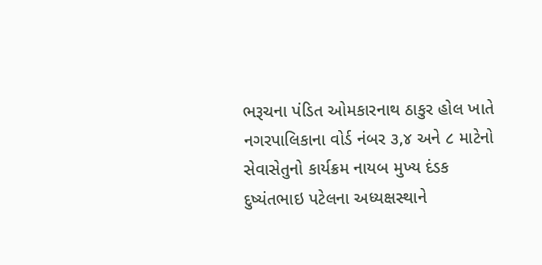ભરૂચના પંડિત ઓમકારનાથ ઠાકુર હોલ ખાતે નગરપાલિકાના વોર્ડ નંબર ૩,૪ અને ૮ માટેનો સેવાસેતુનો કાર્યક્રમ નાયબ મુખ્ય દંડક દુષ્યંતભાઇ પટેલના અધ્યક્ષસ્થાને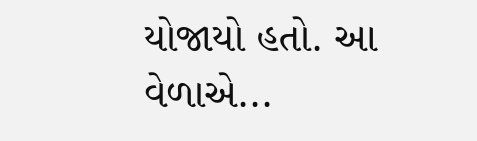યોજાયો હતો. આ વેળાએ...